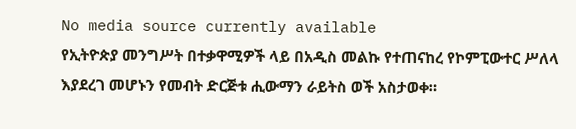No media source currently available
የኢትዮጵያ መንግሥት በተቃዋሚዎች ላይ በአዲስ መልኩ የተጠናከረ የኮምፒውተር ሥለላ እያደረገ መሆኑን የመብት ድርጅቱ ሒውማን ራይትስ ወች አስታወቀ።